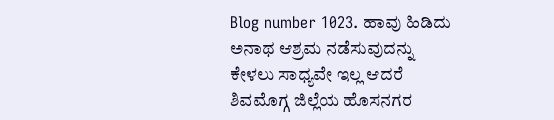Blog number 1023. ಹಾವು ಹಿಡಿದು ಅನಾಥ ಆಶ್ರಮ ನಡೆಸುವುದನ್ನು ಕೇಳಲು ಸಾಧ್ಯವೇ ಇಲ್ಲ ಆದರೆ ಶಿವಮೊಗ್ಗ ಜಿಲ್ಲೆಯ ಹೊಸನಗರ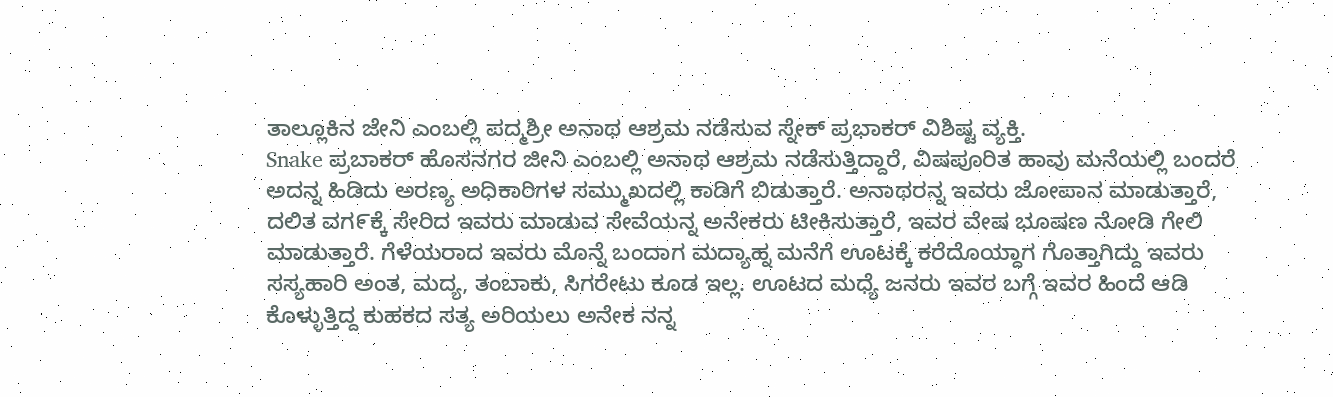ತಾಲ್ಲೂಕಿನ ಜೇನಿ ಎಂಬಲ್ಲಿ ಪದ್ಮಶ್ರೀ ಅನಾಥ ಆಶ್ರಮ ನಡೆಸುವ ಸ್ನೇಕ್ ಪ್ರಭಾಕರ್ ವಿಶಿಷ್ಟ ವ್ಯಕ್ತಿ.
Snake ಪ್ರಬಾಕರ್ ಹೊಸನಗರ ಜೀನಿ ಎಂಬಲ್ಲಿ ಅನಾಥ ಆಶ್ರಮ ನಡೆಸುತ್ತಿದ್ದಾರೆ, ವಿಷಪೂರಿತ ಹಾವು ಮನೆಯಲ್ಲಿ ಬಂದರೆ ಅದನ್ನ ಹಿಡಿದು ಅರಣ್ಯ ಅಧಿಕಾರಿಗಳ ಸಮ್ಮುಖದಲ್ಲಿ ಕಾಡಿಗೆ ಬಿಡುತ್ತಾರೆ. ಅನಾಥರನ್ನ ಇವರು ಜೋಪಾನ ಮಾಡುತ್ತಾರೆ, ದಲಿತ ವಗ೯ಕ್ಕೆ ಸೇರಿದ ಇವರು ಮಾಡುವ ಸೇವೆಯನ್ನ ಅನೇಕರು ಟೀಕಿಸುತ್ತಾರೆ, ಇವರ ವೇಷ ಭೂಷಣ ನೋಡಿ ಗೇಲಿ ಮಾಡುತ್ತಾರೆ. ಗೆಳೆಯರಾದ ಇವರು ಮೊನ್ನೆ ಬಂದಾಗ ಮದ್ಯಾಹ್ನ ಮನೆಗೆ ಊಟಕ್ಕೆ ಕರೆದೊಯ್ದಾಗ ಗೊತ್ತಾಗಿದ್ದು ಇವರು ಸಸ್ಯಹಾರಿ ಅಂತ, ಮದ್ಯ, ತಂಬಾಕು, ಸಿಗರೇಟು ಕೂಡ ಇಲ್ಲ. ಊಟದ ಮಧ್ಯೆ ಜನರು ಇವರ ಬಗ್ಗೆ ಇವರ ಹಿಂದೆ ಆಡಿ ಕೊಳ್ಳುತ್ತಿದ್ದ ಕುಹಕದ ಸತ್ಯ ಅರಿಯಲು ಅನೇಕ ನನ್ನ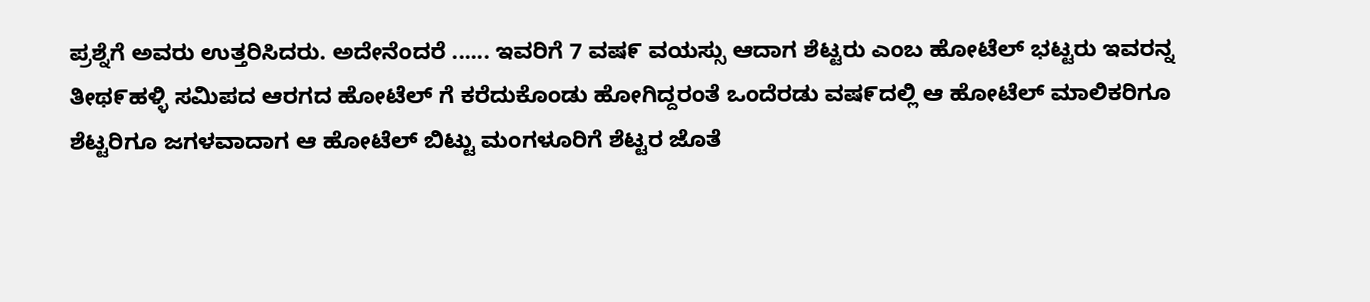ಪ್ರಶ್ನೆಗೆ ಅವರು ಉತ್ತರಿಸಿದರು. ಅದೇನೆಂದರೆ ...... ಇವರಿಗೆ 7 ವಷ೯ ವಯಸ್ಸು ಆದಾಗ ಶೆಟ್ಟರು ಎಂಬ ಹೋಟೆಲ್ ಭಟ್ಟರು ಇವರನ್ನ ತೀಥ೯ಹಳ್ಳಿ ಸಮಿಪದ ಆರಗದ ಹೋಟೆಲ್ ಗೆ ಕರೆದುಕೊಂಡು ಹೋಗಿದ್ದರಂತೆ ಒಂದೆರಡು ವಷ೯ದಲ್ಲಿ ಆ ಹೋಟೆಲ್ ಮಾಲಿಕರಿಗೂ ಶೆಟ್ಟರಿಗೂ ಜಗಳವಾದಾಗ ಆ ಹೋಟೆಲ್ ಬಿಟ್ಟು ಮಂಗಳೂರಿಗೆ ಶೆಟ್ಟರ ಜೊತೆ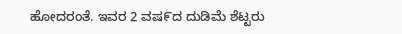ಹೋದರಂತೆ. ಇವರ 2 ವಷ೯ದ ದುಡಿಮೆ ಶೆಟ್ಟರು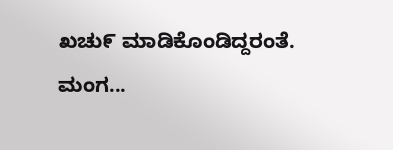ಖಚು೯ ಮಾಡಿಕೊಂಡಿದ್ದರಂತೆ. ಮಂಗ...